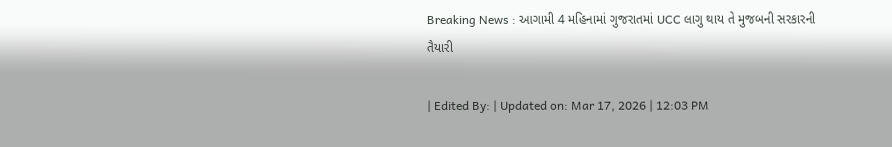Breaking News : આગામી 4 મહિનામાં ગુજરાતમાં UCC લાગુ થાય તે મુજબની સરકારની તૈયારી

| Edited By: | Updated on: Mar 17, 2026 | 12:03 PM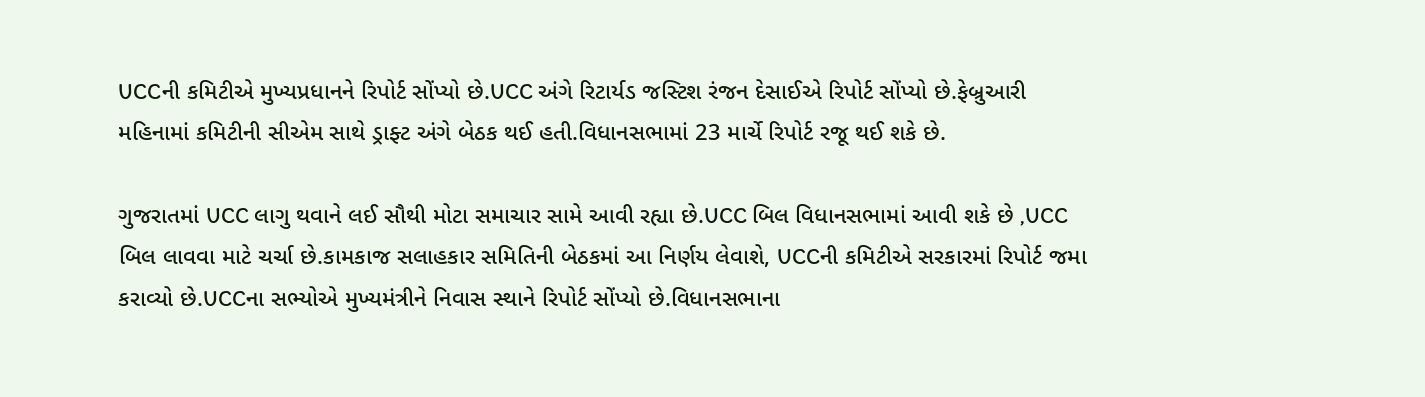UCCની કમિટીએ મુખ્યપ્રધાનને રિપોર્ટ સોંપ્યો છે.UCC અંગે રિટાર્યડ જસ્ટિશ રંજન દેસાઈએ રિપોર્ટ સોંપ્યો છે.ફેબ્રુઆરી મહિનામાં કમિટીની સીએમ સાથે ડ્રાફ્ટ અંગે બેઠક થઈ હતી.વિધાનસભામાં 23 માર્ચે રિપોર્ટ રજૂ થઈ શકે છે.

ગુજરાતમાં UCC લાગુ થવાને લઈ સૌથી મોટા સમાચાર સામે આવી રહ્યા છે.UCC બિલ વિધાનસભામાં આવી શકે છે ,UCC બિલ લાવવા માટે ચર્ચા છે.કામકાજ સલાહકાર સમિતિની બેઠકમાં આ નિર્ણય લેવાશે, UCCની કમિટીએ સરકારમાં રિપોર્ટ જમા કરાવ્યો છે.UCCના સભ્યોએ મુખ્યમંત્રીને નિવાસ સ્થાને રિપોર્ટ સોંપ્યો છે.વિધાનસભાના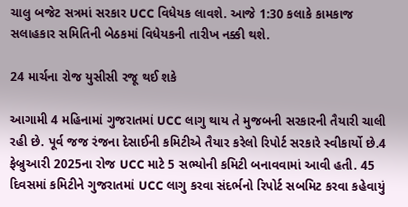ચાલુ બજેટ સત્રમાં સરકાર UCC વિધેયક લાવશે. આજે 1:30 કલાકે કામકાજ સલાહકાર સમિતિની બેઠકમાં વિધેયકની તારીખ નક્કી થશે.

24 માર્ચના રોજ યુસીસી રજૂ થઈ શકે

આગામી 4 મહિનામાં ગુજરાતમાં UCC લાગુ થાય તે મુજબની સરકારની તૈયારી ચાલી રહી છે. પૂર્વ જજ રંજના દેસાઈની કમિટીએ તૈયાર કરેલો રિપોર્ટ સરકારે સ્વીકાર્યો છે.4 ફેબ્રુઆરી 2025ના રોજ UCC માટે 5 સભ્યોની કમિટી બનાવવામાં આવી હતી. 45 દિવસમાં કમિટીને ગુજરાતમાં UCC લાગુ કરવા સંદર્ભનો રિપોર્ટ સબમિટ કરવા કહેવાયું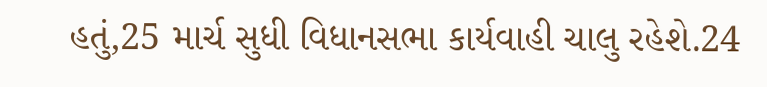હતું,25 માર્ચ સુધી વિધાનસભા કાર્યવાહી ચાલુ રહેશે.24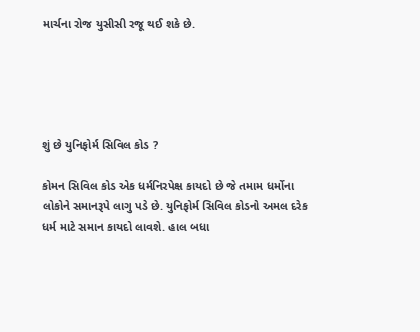માર્ચના રોજ યુસીસી રજૂ થઈ શકે છે.





શું છે યુનિફોર્મ સિવિલ કોડ ?

કોમન સિવિલ કોડ એક ધર્મનિરપેક્ષ કાયદો છે જે તમામ ધર્મોના લોકોને સમાનરૂપે લાગુ પડે છે. યુનિફોર્મ સિવિલ કોડનો અમલ દરેક ધર્મ માટે સમાન કાયદો લાવશે. હાલ બધા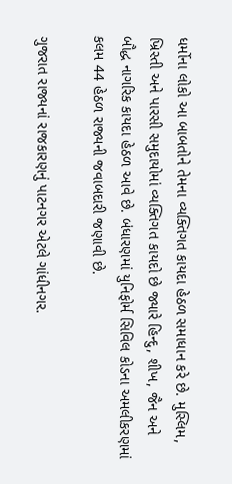ધર્મોના લોકો આ બાબતોને તેમના વ્યક્તિગત કાયદા હેઠળ સમાધાન કરે છે. મુસ્લિમ, ખ્રિસ્તી અને પારસી સમુદાયોમાં વ્યક્તિગત કાયદો છે જ્યારે હિન્દુ, શીખ, જૈન અને બૌદ્ધ નાગરિક કાયદા હેઠળ આવે છે. બંધારણમાં યુનિફોર્મ સિવિલ કોડના અમલીકરણમાં કલમ 44 હેઠળ રાજ્યની જવાબદારી જણાવી છે.

ગુજરાત રાજ્યનાં રાજકારણનું પાટનગર એટલે ગાંધીનગર.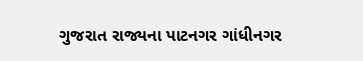ગુજરાત રાજ્યના પાટનગર ગાંધીનગર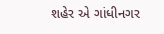શહેર એ ગાંધીનગર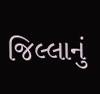જિલ્લાનું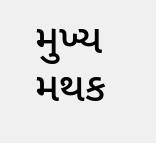મુખ્ય મથક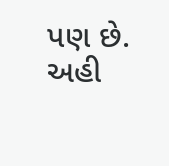પણ છે. અહી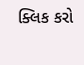ક્લિક કરો